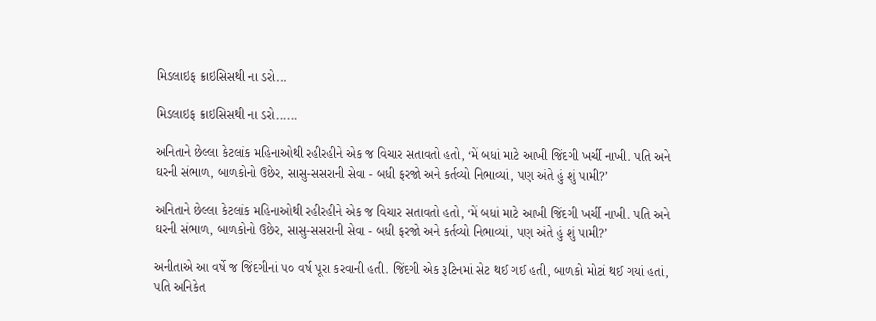મિડલાઇફ ક્રાઇસિસથી ના ડરો...

મિડલાઇફ ક્રાઇસિસથી ના ડરો......

અનિતાને છેલ્લા કેટલાંક મહિનાઓથી રહીરહીને એક જ વિચાર સતાવતો હતો, ‘મેં બધાં માટે આખી જિંદગી ખર્ચી નાખી. પતિ અને ઘરની સંભાળ, બાળકોનો ઉછેર, સાસુ-સસરાની સેવા - બધી ફરજો અને કર્તવ્યો નિભાવ્યાં, પણ અંતે હું શું પામી?’

અનિતાને છેલ્લા કેટલાંક મહિનાઓથી રહીરહીને એક જ વિચાર સતાવતો હતો, ‘મેં બધાં માટે આખી જિંદગી ખર્ચી નાખી. પતિ અને ઘરની સંભાળ, બાળકોનો ઉછેર, સાસુ-સસરાની સેવા - બધી ફરજો અને કર્તવ્યો નિભાવ્યાં, પણ અંતે હું શું પામી?’

અનીતાએ આ વર્ષે જ જિંદગીનાં ૫૦ વર્ષ પૂરા કરવાની હતી. જિંદગી એક રૂટિનમાં સેટ થઈ ગઈ હતી, બાળકો મોટાં થઈ ગયાં હતાં, પતિ અનિકેત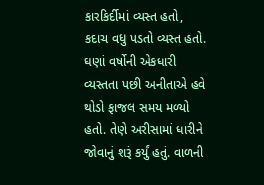કારકિર્દીમાં વ્યસ્ત હતો, કદાચ વધુ પડતો વ્યસ્ત હતો. ઘણાં વર્ષોની એકધારી વ્યસ્તતા પછી અનીતાએ હવે થોડો ફાજલ સમય મળ્યો હતો. તેણે અરીસામાં ધારીને જોવાનું શરૂં કર્યું હતું. વાળની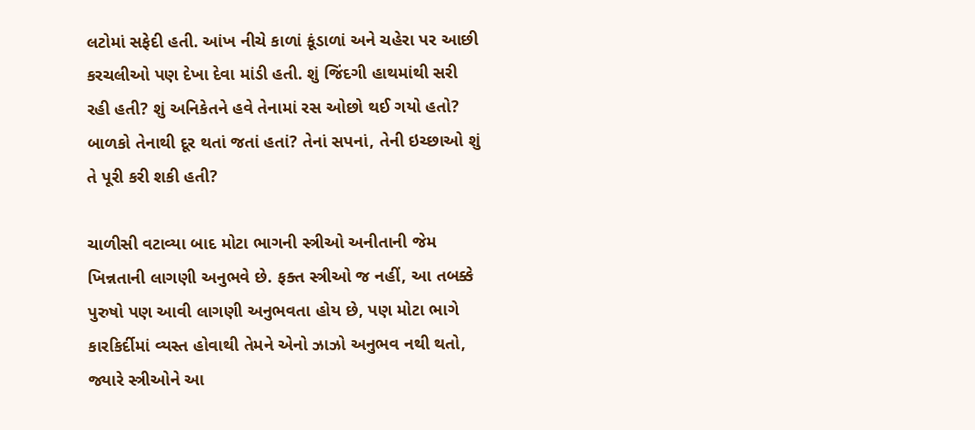લટોમાં સફેદી હતી. આંખ નીચે કાળાં કૂંડાળાં અને ચહેરા પર આછી કરચલીઓ પણ દેખા દેવા માંડી હતી. શું જિંદગી હાથમાંથી સરી રહી હતી? શું અનિકેતને હવે તેનામાં રસ ઓછો થઈ ગયો હતો? બાળકો તેનાથી દૂર થતાં જતાં હતાં? તેનાં સપનાં, તેની ઇચ્છાઓ શું તે પૂરી કરી શકી હતી?

ચાળીસી વટાવ્યા બાદ મોટા ભાગની સ્ત્રીઓ અનીતાની જેમ ખિન્નતાની લાગણી અનુભવે છે. ફક્ત સ્ત્રીઓ જ નહીં, આ તબક્કે પુરુષો પણ આવી લાગણી અનુભવતા હોય છે, પણ મોટા ભાગે કારકિર્દીમાં વ્યસ્ત હોવાથી તેમને એનો ઝાઝો અનુભવ નથી થતો, જ્યારે સ્ત્રીઓને આ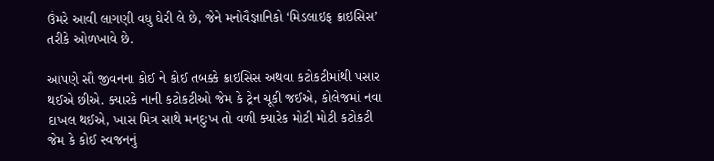ઉંમરે આવી લાગણી વધુ ઘેરી લે છે, જેને મનોવૈજ્ઞાનિકો ‘મિડલાઇફ ક્રાઇસિસ’ તરીકે ઓળખાવે છે.

આપણે સૌ જીવનના કોઈ ને કોઈ તબક્કે ક્રાઇસિસ અથવા કટોકટીમાંથી પસાર થઈએ છીએ. ક્યારકે નાની કટોકટીઓ જેમ કે ટ્રેન ચૂકી જઈએ, કોલેજમાં નવા દાખલ થઈએ, ખાસ મિત્ર સાથે મનદુઃખ તો વળી ક્યારેક મોટી મોટી કટોકટી જેમ કે કોઈ સ્વજનનું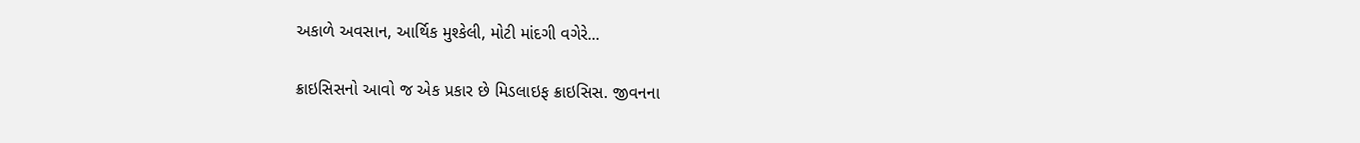અકાળે અવસાન, આર્થિક મુશ્કેલી, મોટી માંદગી વગેરે...

ક્રાઇસિસનો આવો જ એક પ્રકાર છે મિડલાઇફ ક્રાઇસિસ. જીવનના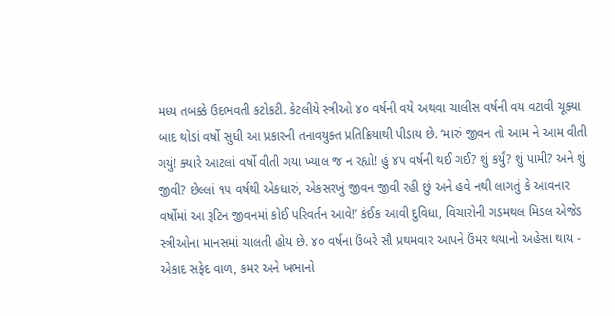મધ્ય તબક્કે ઉદભવતી કટોકટી. કેટલીયે સ્ત્રીઓ ૪૦ વર્ષની વયે અથવા ચાલીસ વર્ષની વય વટાવી ચૂક્યા બાદ થોડાં વર્ષો સુધી આ પ્રકારની તનાવયુક્ત પ્રતિક્રિયાથી પીડાય છે. ‘મારું જીવન તો આમ ને આમ વીતી ગયું! ક્યારે આટલાં વર્ષો વીતી ગયા ખ્યાલ જ ન રહ્યો! હું ૪૫ વર્ષની થઈ ગઈ? શું કર્યું? શું પામી? અને શું જીવી? છેલ્લાં ૧૫ વર્ષથી એકધારું, એકસરખું જીવન જીવી રહી છું અને હવે નથી લાગતું કે આવનાર વર્ષોમાં આ રૂટિન જીવનમાં કોઈ પરિવર્તન આવે!’ કંઈક આવી દુવિધા, વિચારોની ગડમથલ મિડલ એજેડ સ્ત્રીઓના માનસમાં ચાલતી હોય છે. ૪૦ વર્ષના ઉંબરે સૌ પ્રથમવાર આપને ઉંમર થયાનો અહેસા થાય - એકાદ સફેદ વાળ, કમર અને ખભાનો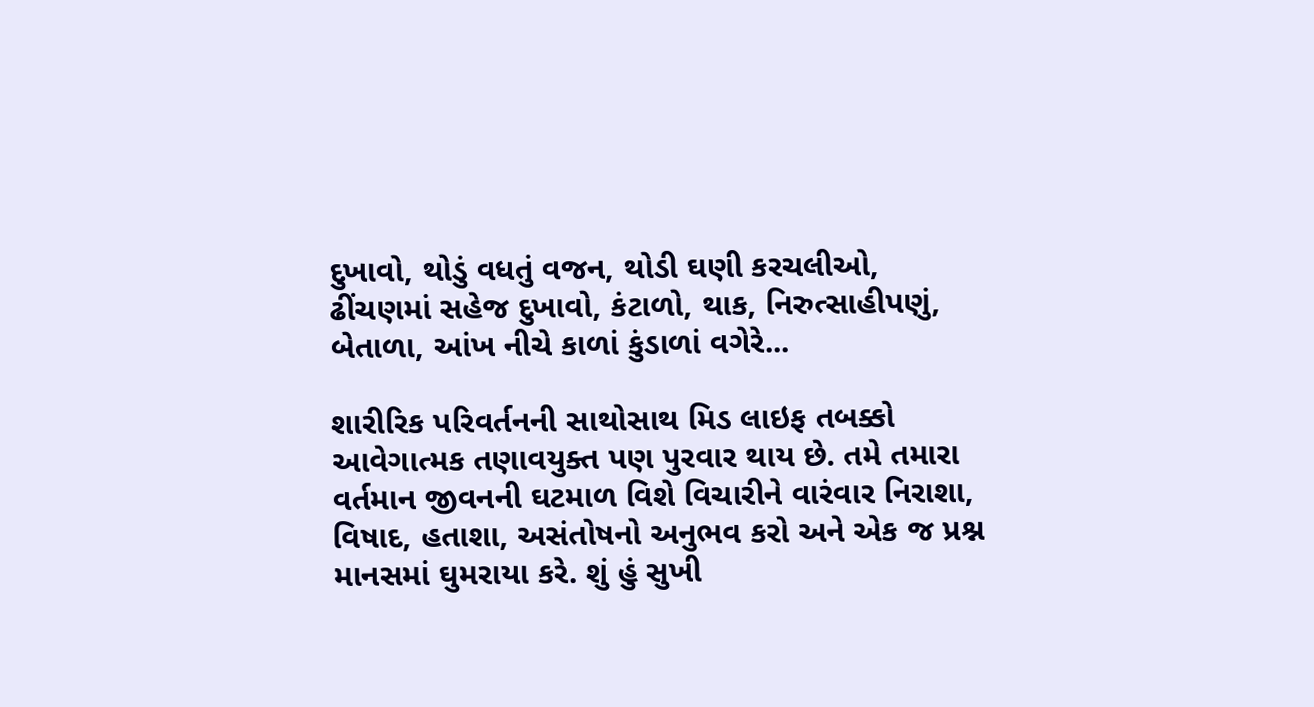દુખાવો, થોડું વધતું વજન, થોડી ઘણી કરચલીઓ, ઢીંચણમાં સહેજ દુખાવો, કંટાળો, થાક, નિરુત્સાહીપણું, બેતાળા, આંખ નીચે કાળાં કુંડાળાં વગેરે...

શારીરિક પરિવર્તનની સાથોસાથ મિડ લાઇફ તબક્કો આવેગાત્મક તણાવયુક્ત પણ પુરવાર થાય છે. તમે તમારા વર્તમાન જીવનની ઘટમાળ વિશે વિચારીને વારંવાર નિરાશા, વિષાદ, હતાશા, અસંતોષનો અનુભવ કરો અને એક જ પ્રશ્ન માનસમાં ઘુમરાયા કરે. શું હું સુખી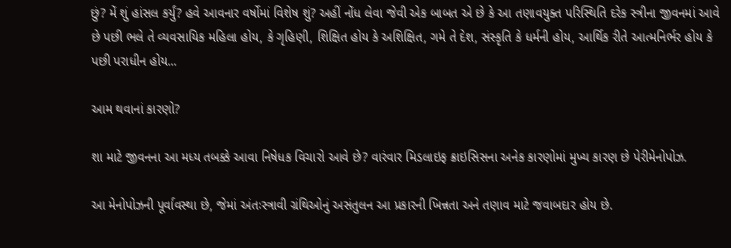છું? મેં શું હાંસલ કર્યું? હવે આવનાર વર્ષોમાં વિશેષ શું? અહીં નોંધ લેવા જેવી એક બાબત એ છે કે આ તણાવયુક્ત પરિસ્થિતિ દરેક સ્ત્રીના જીવનમાં આવે છે પછી ભલે તે વ્યવસાયિક મહિલા હોય, કે ગૃહિણી, શિક્ષિત હોય કે અશિક્ષિત, ગમે તે દેશ, સંસ્કૃતિ કે ધર્મની હોય, આર્થિક રીતે આત્મનિર્ભર હોય કે પછી પરાધીન હોય...

આમ થવાનાં કારણો?

શા માટે જીવનના આ મધ્ય તબક્કે આવા નિષેધક વિચારો આવે છે? વારંવાર મિડલાઇફ ક્રાઇસિસના અનેક કારણોમાં મુખ્ય કારણ છે પેરીમેનોપોઝ.

આ મેનોપોઝની પૂર્વાવસ્થા છે, જેમાં અંતઃસ્ત્રાવી ગ્રંથિઓનું અસંતુલન આ પ્રકારની ખિન્નતા અને તણાવ માટે જવાબદાર હોય છે.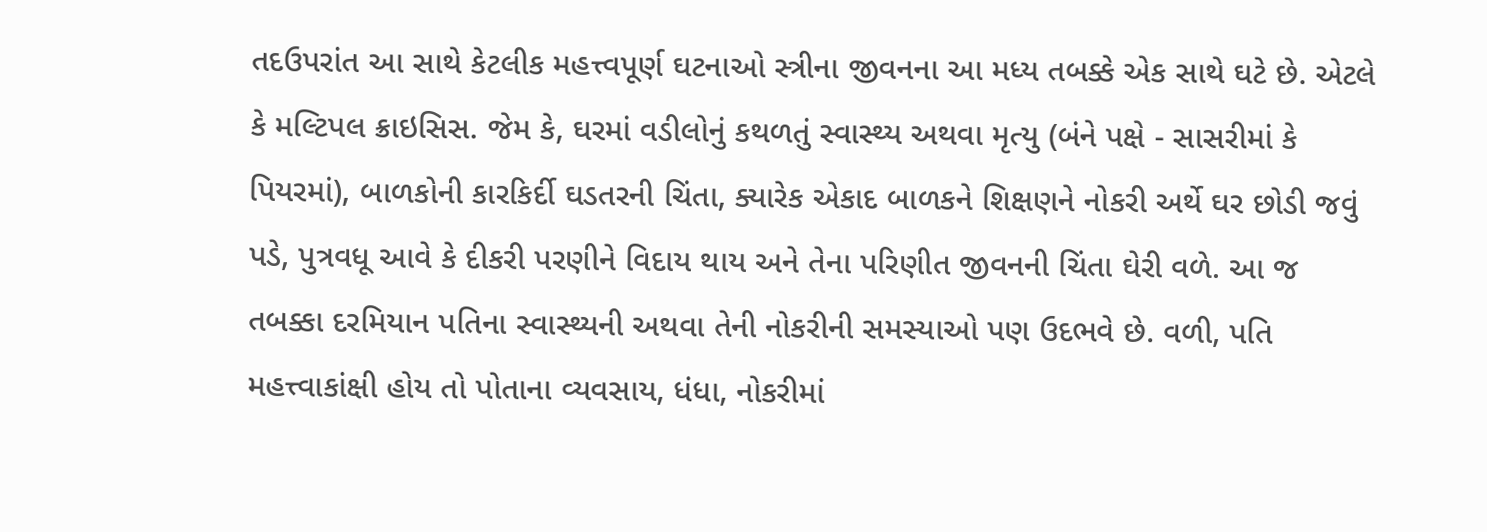તદઉપરાંત આ સાથે કેટલીક મહત્ત્વપૂર્ણ ઘટનાઓ સ્ત્રીના જીવનના આ મધ્ય તબક્કે એક સાથે ઘટે છે. એટલે કે મલ્ટિપલ ક્રાઇસિસ. જેમ કે, ઘરમાં વડીલોનું કથળતું સ્વાસ્થ્ય અથવા મૃત્યુ (બંને પક્ષે - સાસરીમાં કે પિયરમાં), બાળકોની કારકિર્દી ઘડતરની ચિંતા, ક્યારેક એકાદ બાળકને શિક્ષણને નોકરી અર્થે ઘર છોડી જવું પડે, પુત્રવધૂ આવે કે દીકરી પરણીને વિદાય થાય અને તેના પરિણીત જીવનની ચિંતા ઘેરી વળે. આ જ તબક્કા દરમિયાન પતિના સ્વાસ્થ્યની અથવા તેની નોકરીની સમસ્યાઓ પણ ઉદભવે છે. વળી, પતિ મહત્ત્વાકાંક્ષી હોય તો પોતાના વ્યવસાય, ધંધા, નોકરીમાં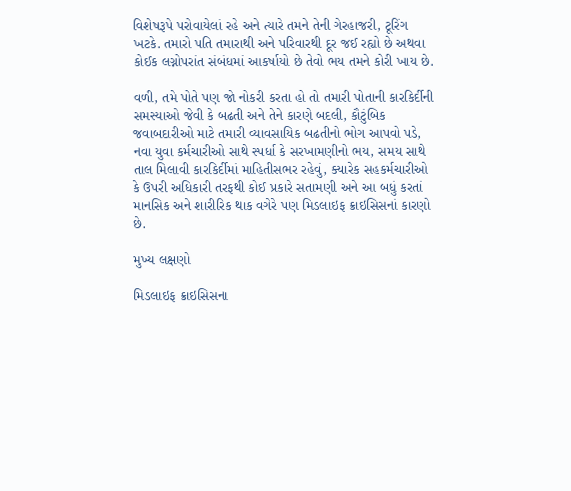વિશેષરૂપે પરોવાયેલાં રહે અને ત્યારે તમને તેની ગેરહાજરી, ટૂરિંગ ખટકે. તમારો પતિ તમારાથી અને પરિવારથી દૂર જઈ રહ્યો છે અથવા કોઈક લગ્નોપરાંત સંબંધમાં આકર્ષાયો છે તેવો ભય તમને કોરી ખાય છે.

વળી, તમે પોતે પણ જો નોકરી કરતા હો તો તમારી પોતાની કારકિર્દીની સમસ્યાઓ જેવી કે બઢતી અને તેને કારણે બદલી, કૌટુંબિક જવાબદારીઓ માટે તમારી વ્યાવસાયિક બઢતીનો ભોગ આપવો પડે, નવા યુવા કર્મચારીઓ સાથે સ્પર્ધા કે સરખામણીનો ભય, સમય સાથે તાલ મિલાવી કારકિર્દીમાં માહિતીસભર રહેવું, ક્યારેક સહકર્મચારીઓ કે ઉપરી અધિકારી તરફથી કોઈ પ્રકારે સતામણી અને આ બધું કરતાં માનસિક અને શારીરિક થાક વગેરે પણ મિડલાઇફ ક્રાઇસિસનાં કારણો છે.

મુખ્ય લક્ષણો

મિડલાઇફ ક્રાઇસિસના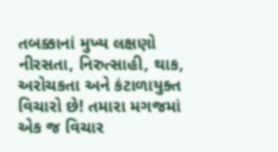તબક્કાનાં મુખ્ય લક્ષણો નીરસતા, નિરુત્સાહી, થાક, અરોચકતા અને કંટાળાયુક્ત વિચારો છે! તમારા મગજમાં એક જ વિચાર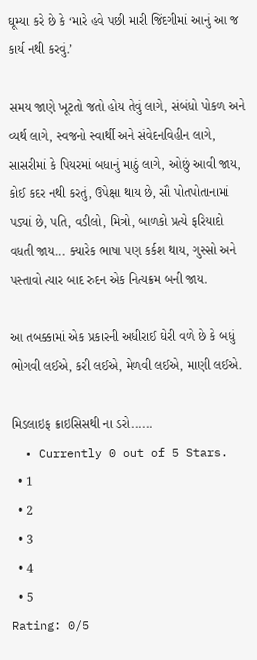ઘૂમ્યા કરે છે કે ‘મારે હવે પછી મારી જિંદગીમાં આનું આ જ કાર્ય નથી કરવું.’

સમય જાણે ખૂટતો જતો હોય તેવું લાગે, સંબંધો પોકળ અને વ્યર્થ લાગે, સ્વજનો સ્વાર્થી અને સંવેદનવિહીન લાગે, સાસરીમાં કે પિયરમાં બધાનું માઠું લાગે, ઓછું આવી જાય, કોઈ કદર નથી કરતું, ઉપેક્ષા થાય છે, સૌ પોતપોતાનામાં પડ્યાં છે, પતિ, વડીલો, મિત્રો, બાળકો પ્રત્યે ફરિયાદો વધતી જાય... ક્યારેક ભાષા પણ કર્કશ થાય, ગુસ્સો અને પસ્તાવો ત્યાર બાદ રુદન એક નિત્યક્રમ બની જાય.

આ તબક્કામાં એક પ્રકારની અધીરાઈ ઘેરી વળે છે કે બધું ભોગવી લઈએ, કરી લઈએ, મેળવી લઈએ, માણી લઈએ.

મિડલાઇફ ક્રાઇસિસથી ના ડરો......
  • Currently 0 out of 5 Stars.
  • 1
  • 2
  • 3
  • 4
  • 5
Rating: 0/5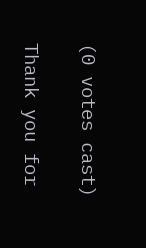(0 votes cast)

Thank you for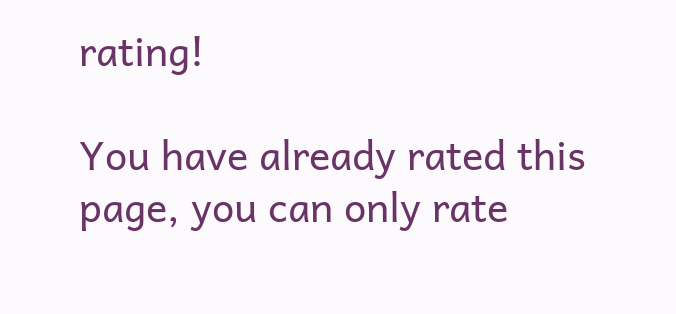rating!

You have already rated this page, you can only rate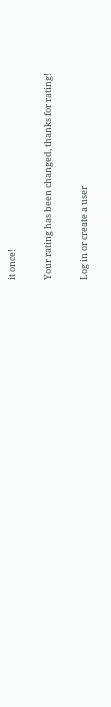it once!

Your rating has been changed, thanks for rating!

Log in or create a user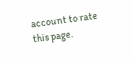account to rate this page.